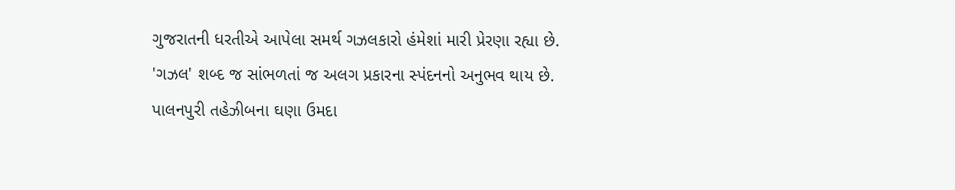ગુજરાતની ધરતીએ આપેલા સમર્થ ગઝલકારો હંમેશાં મારી પ્રેરણા રહ્યા છે. 'ગઝલ' શબ્દ જ સાંભળતાં જ અલગ પ્રકારના સ્પંદનનો અનુભવ થાય છે. પાલનપુરી તહેઝીબના ઘણા ઉમદા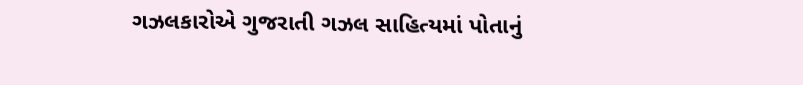ગઝલકારોએ ગુજરાતી ગઝલ સાહિત્યમાં પોતાનું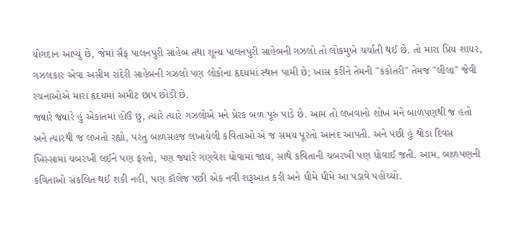યોગદાન આપ્યું છે, જેમાં સૈફ પાલનપુરી સાહેબ તથા શૂન્ય પાલનપુરી સાહેબની ગઝલો તો લોકમુખે ચર્ચાતી થઈ છે. તો મારા પ્રિય શાયર, ગઝલકાર એવા અસીમ રાંદેરી સાહેબની ગઝલો પણ લોકોના હૃદયમાં સ્થાન પામી છે; ખાસ કરીને તેમની "કંકોતરી" તેમજ "લીલા" જેવી રચનાઓએ મારા હૃદયમાં અમીટ છાપ છોડી છે.
જ્યારે જ્યારે હું એકાંતમાં હોઉં છું, ત્યારે ત્યારે ગઝલોએ મને પ્રેરક બળ પૂરું પાડે છે. આમ તો લખવાનો શોખ મને બાળપણથી જ હતો અને ત્યારથી જ લખતો રહ્યો, પરંતુ બાળસહજ લખાયેલી કવિતાઓ એ જ સમય પૂરતો આનંદ આપતી. અને પછી હું થોડા દિવસ ખિસ્સામાં ચબરખી લઈને પણ ફરતો, પણ જ્યારે ગણવેશ ધોવામાં જાય, સાથે કવિતાની ચબરખી પણ ધોવાઈ જતી. આમ, બાળપણની કવિતાઓ સંકલિત થઈ શકી નહીં, પણ કૉલેજ પછી એક નવી શરૂઆત કરી અને ધીમે ધીમે આ પડાવે પહોંચ્યો.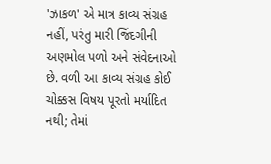'ઝાકળ' એ માત્ર કાવ્ય સંગ્રહ નહીં, પરંતુ મારી જિંદગીની અણમોલ પળો અને સંવેદનાઓ છે. વળી આ કાવ્ય સંગ્રહ કોઈ ચોક્કસ વિષય પૂરતો મર્યાદિત નથી; તેમાં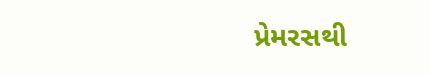પ્રેમરસથી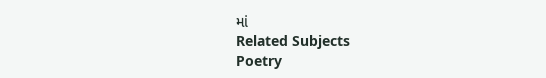માં
Related Subjects
Poetry